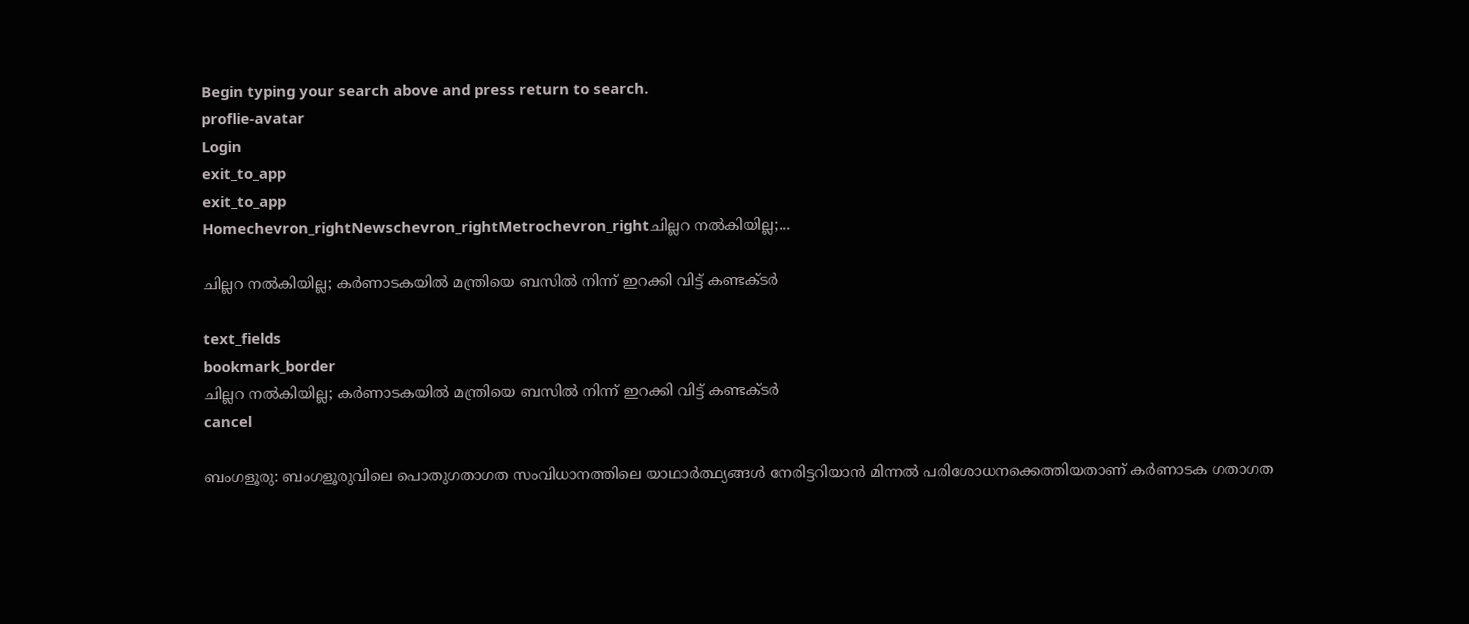Begin typing your search above and press return to search.
proflie-avatar
Login
exit_to_app
exit_to_app
Homechevron_rightNewschevron_rightMetrochevron_rightചില്ലറ നൽകിയില്ല;...

ചില്ലറ നൽകിയില്ല; കർണാടകയിൽ മന്ത്രിയെ ബസിൽ നിന്ന് ഇറക്കി വിട്ട് കണ്ടക്ടർ

text_fields
bookmark_border
ചില്ലറ നൽകിയില്ല; കർണാടകയിൽ മന്ത്രിയെ ബസിൽ നിന്ന് ഇറക്കി വിട്ട് കണ്ടക്ടർ
cancel

ബംഗളൂരു: ബംഗളൂരുവിലെ പൊതുഗതാഗത സംവിധാനത്തിലെ യാഥാർത്ഥ്യങ്ങൾ നേരിട്ടറിയാൻ മിന്നൽ പരിശോധനക്കെത്തിയതാണ് കർണാടക ഗതാഗത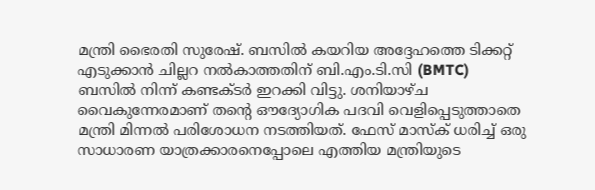മന്ത്രി ഭൈരതി സുരേഷ്. ബസിൽ കയറിയ അദ്ദേഹത്തെ ടിക്കറ്റ് എടുക്കാൻ ചില്ലറ നൽകാത്തതിന് ബി.എം.ടി.സി (BMTC) ബസിൽ നിന്ന് കണ്ടക്ടർ ഇറക്കി വിട്ടു. ശനിയാഴ്ച വൈകുന്നേരമാണ് തന്‍റെ ഔദ്യോഗിക പദവി വെളിപ്പെടുത്താതെ മന്ത്രി മിന്നൽ പരിശോധന നടത്തിയത്. ഫേസ് മാസ്ക് ധരിച്ച് ഒരു സാധാരണ യാത്രക്കാരനെപ്പോലെ എത്തിയ മന്ത്രിയുടെ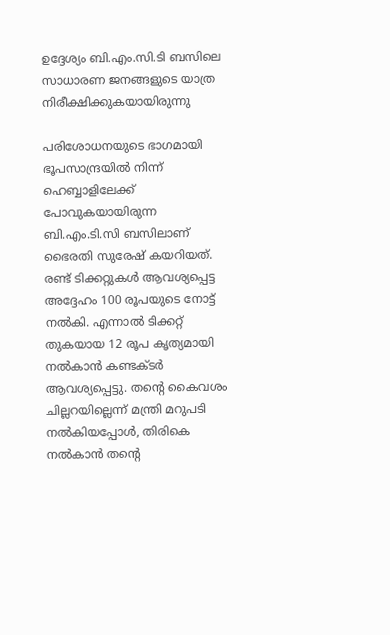ഉദ്ദേശ്യം ബി.എം.സി.ടി ബസിലെ സാധാരണ ജനങ്ങളുടെ യാത്ര നിരീക്ഷിക്കുകയായിരുന്നു

പരിശോധനയുടെ ഭാഗമായി ഭൂപസാന്ദ്രയിൽ നിന്ന് ഹെബ്ബാളിലേക്ക് പോവുകയായിരുന്ന ബി.എം.ടി.സി ബസിലാണ് ഭൈരതി സുരേഷ് കയറിയത്. രണ്ട് ടിക്കറ്റുകൾ ആവശ്യപ്പെട്ട അദ്ദേഹം 100 രൂപയുടെ നോട്ട് നൽകി. എന്നാൽ ടിക്കറ്റ് തുകയായ 12 രൂപ കൃത്യമായി നൽകാൻ കണ്ടക്ടർ ആവശ്യപ്പെട്ടു. തന്‍റെ കൈവശം ചില്ലറയില്ലെന്ന് മന്ത്രി മറുപടി നൽകിയപ്പോൾ, തിരികെ നൽകാൻ തന്റെ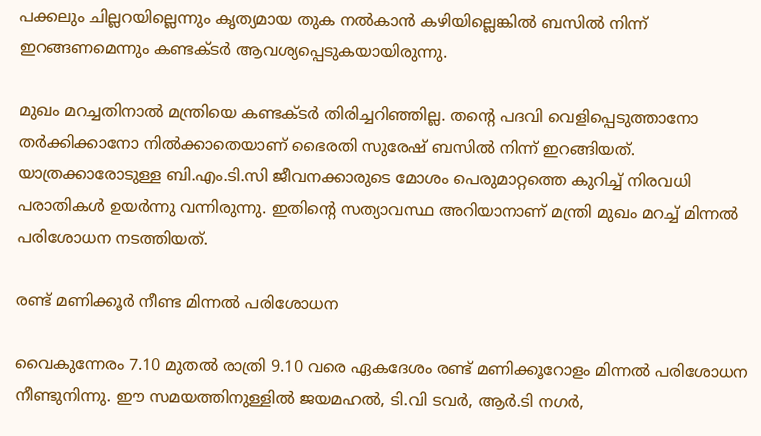പക്കലും ചില്ലറയില്ലെന്നും കൃത്യമായ തുക നൽകാൻ കഴിയില്ലെങ്കിൽ ബസിൽ നിന്ന് ഇറങ്ങണമെന്നും കണ്ടക്ടർ ആവശ്യപ്പെടുകയായിരുന്നു.

മുഖം മറച്ചതിനാൽ മന്ത്രിയെ കണ്ടക്ടർ തിരിച്ചറിഞ്ഞില്ല. തന്‍റെ പദവി വെളിപ്പെടുത്താനോ തർക്കിക്കാനോ നിൽക്കാതെയാണ് ഭൈരതി സുരേഷ് ബസിൽ നിന്ന് ഇറങ്ങിയത്. യാത്രക്കാരോടുള്ള ബി.എം.ടി.സി ജീവനക്കാരുടെ മോശം പെരുമാറ്റത്തെ കുറിച്ച് നിരവധി പരാതികൾ ഉ‍യർന്നു വന്നിരുന്നു. ഇതിന്‍റെ സത്യാവസ്ഥ അറിയാനാണ് മന്ത്രി മുഖം മറച്ച് മിന്നൽ പരിശോധന നടത്തിയത്.

രണ്ട് മണിക്കൂർ നീണ്ട മിന്നൽ പരിശോധന

വൈകുന്നേരം 7.10 മുതൽ രാത്രി 9.10 വരെ ഏകദേശം രണ്ട് മണിക്കൂറോളം മിന്നൽ പരിശോധന നീണ്ടുനിന്നു. ഈ സമയത്തിനുള്ളിൽ ജയമഹൽ, ടി.വി ടവർ, ആർ.ടി നഗർ,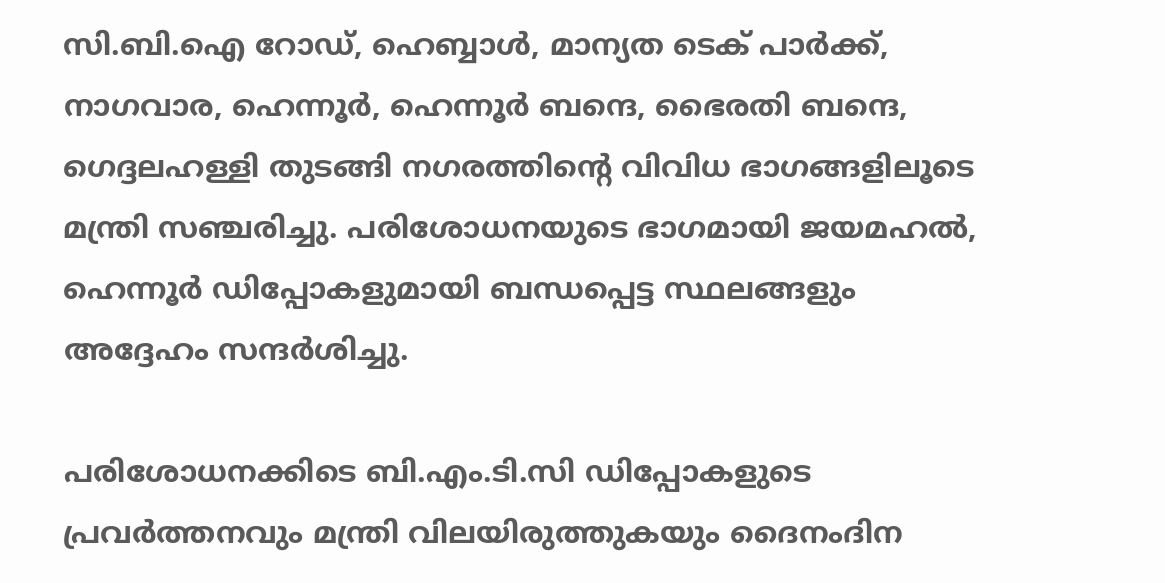സി.ബി.ഐ റോഡ്, ഹെബ്ബാൾ, മാന്യത ടെക് പാർക്ക്, നാഗവാര, ഹെന്നൂർ, ഹെന്നൂർ ബന്ദെ, ഭൈരതി ബന്ദെ, ഗെദ്ദലഹള്ളി തുടങ്ങി നഗരത്തിന്റെ വിവിധ ഭാഗങ്ങളിലൂടെ മന്ത്രി സഞ്ചരിച്ചു. പരിശോധനയുടെ ഭാഗമായി ജയമഹൽ, ഹെന്നൂർ ഡിപ്പോകളുമായി ബന്ധപ്പെട്ട സ്ഥലങ്ങളും അദ്ദേഹം സന്ദർശിച്ചു.

പരിശോധനക്കിടെ ബി.എം.ടി.സി ഡിപ്പോകളുടെ പ്രവർത്തനവും മന്ത്രി വിലയിരുത്തുകയും ദൈനംദിന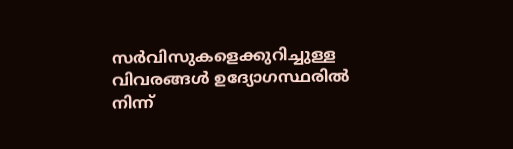സർവിസുകളെക്കുറിച്ചുള്ള വിവരങ്ങൾ ഉദ്യോഗസ്ഥരിൽ നിന്ന്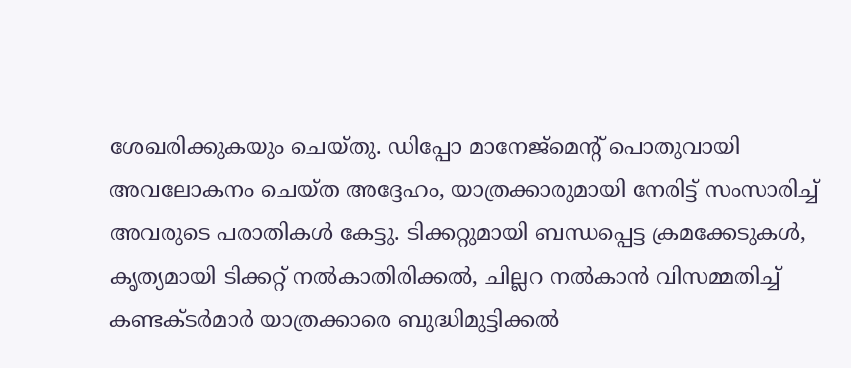ശേഖരിക്കുകയും ചെയ്തു. ഡിപ്പോ മാനേജ്‌മെന്‍റ് പൊതുവായി അവലോകനം ചെയ്ത അദ്ദേഹം, യാത്രക്കാരുമായി നേരിട്ട് സംസാരിച്ച് അവരുടെ പരാതികൾ കേട്ടു. ടിക്കറ്റുമായി ബന്ധപ്പെട്ട ക്രമക്കേടുകൾ, കൃത്യമായി ടിക്കറ്റ് നൽകാതിരിക്കൽ, ചില്ലറ നൽകാൻ വിസമ്മതിച്ച് കണ്ടക്ടർമാർ യാത്രക്കാരെ ബുദ്ധിമുട്ടിക്കൽ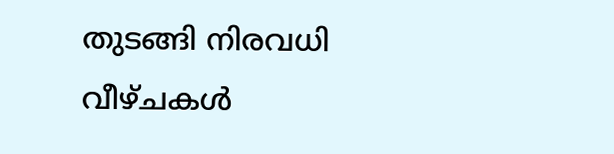തുടങ്ങി നിരവധി വീഴ്ചകൾ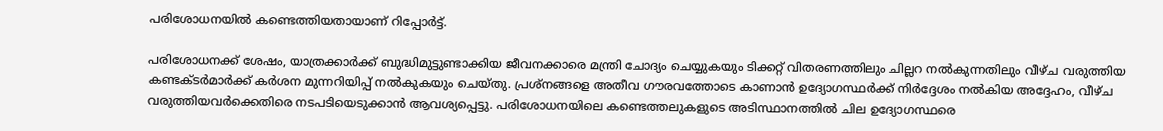പരിശോധനയിൽ കണ്ടെത്തിയതായാണ് റിപ്പോർട്ട്.

പരിശോധനക്ക് ശേഷം, യാത്രക്കാർക്ക് ബുദ്ധിമുട്ടുണ്ടാക്കിയ ജീവനക്കാരെ മന്ത്രി ചോദ്യം ചെയ്യുകയും ടിക്കറ്റ് വിതരണത്തിലും ചില്ലറ നൽകുന്നതിലും വീഴ്ച വരുത്തിയ കണ്ടക്ടർമാർക്ക് കർശന മുന്നറിയിപ്പ് നൽകുകയും ചെയ്തു. പ്രശ്നങ്ങളെ അതീവ ഗൗരവത്തോടെ കാണാൻ ഉദ്യോഗസ്ഥർക്ക് നിർദ്ദേശം നൽകിയ അദ്ദേഹം, വീഴ്ച വരുത്തിയവർക്കെതിരെ നടപടിയെടുക്കാൻ ആവശ്യപ്പെട്ടു. പരിശോധനയിലെ കണ്ടെത്തലുകളുടെ അടിസ്ഥാനത്തിൽ ചില ഉദ്യോഗസ്ഥരെ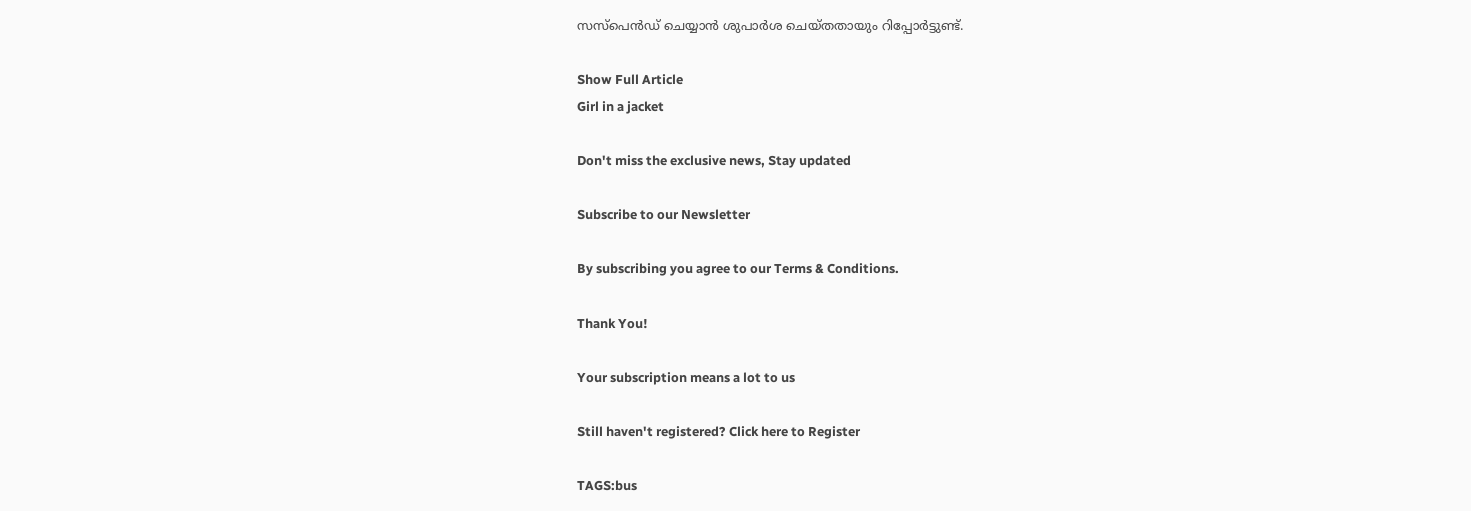സസ്‌പെൻഡ് ചെയ്യാൻ ശുപാർശ ചെയ്തതായും റിപ്പോർട്ടുണ്ട്.

Show Full Article
Girl in a jacket

Don't miss the exclusive news, Stay updated

Subscribe to our Newsletter

By subscribing you agree to our Terms & Conditions.

Thank You!

Your subscription means a lot to us

Still haven't registered? Click here to Register

TAGS:bus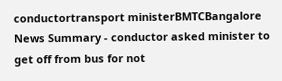conductortransport ministerBMTCBangalore
News Summary - conductor asked minister to get off from bus for not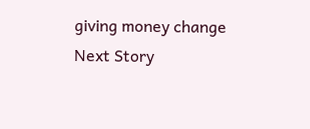giving money change
Next Story